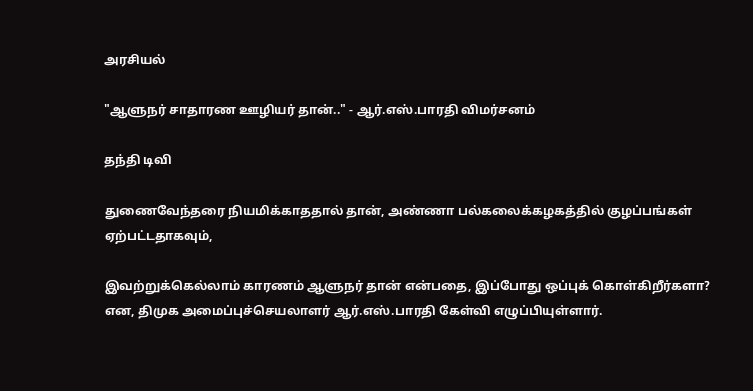அரசியல்

"ஆளுநர் சாதாரண ஊழியர் தான்.." - ஆர்.எஸ்.பாரதி விமர்சனம்

தந்தி டிவி

துணைவேந்தரை நியமிக்காததால் தான், அண்ணா பல்கலைக்கழகத்தில் குழப்பங்கள் ஏற்பட்டதாகவும்,

இவற்றுக்கெல்லாம் காரணம் ஆளுநர் தான் என்பதை, இப்போது ஒப்புக் கொள்கிறீர்களா? என, திமுக அமைப்புச்செயலாளர் ஆர்.எஸ்.பாரதி கேள்வி எழுப்பியுள்ளார்.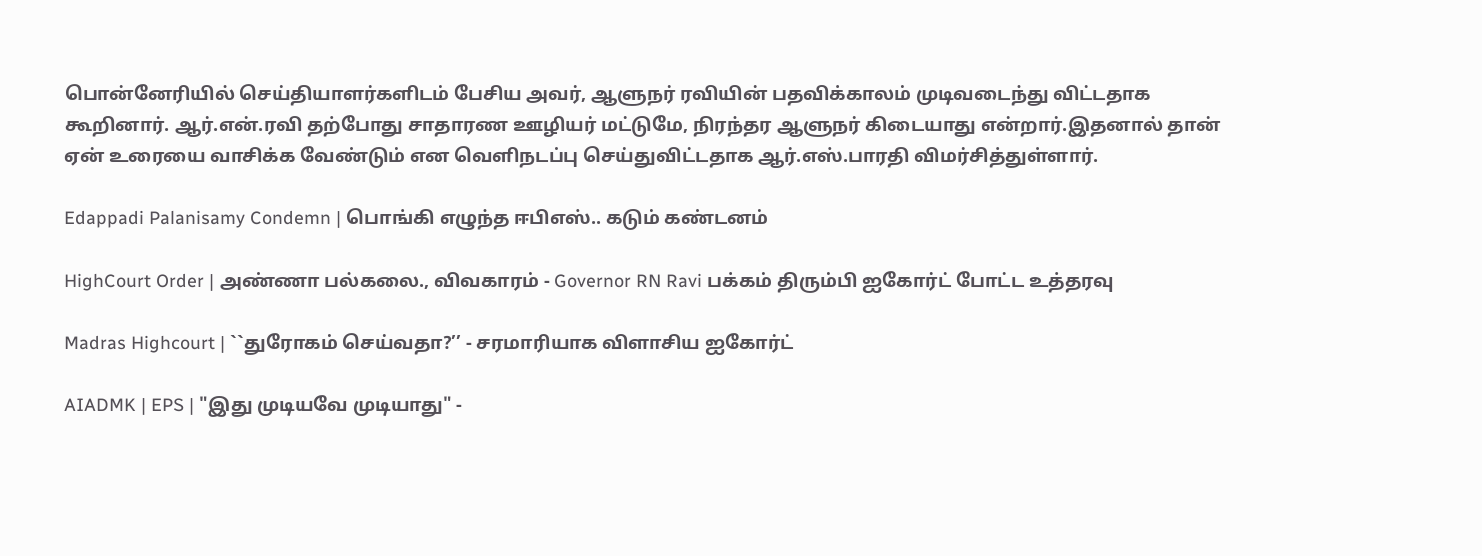பொன்னேரியில் செய்தியாளர்களிடம் பேசிய அவர், ஆளுநர் ரவியின் பதவிக்காலம் முடிவடைந்து விட்டதாக கூறினார். ஆர்.என்.ரவி தற்போது சாதாரண ஊழியர் மட்டுமே, நிரந்தர ஆளுநர் கிடையாது என்றார்.இதனால் தான் ஏன் உரையை வாசிக்க வேண்டும் என வெளிநடப்பு செய்துவிட்டதாக ஆர்.எஸ்.பாரதி விமர்சித்துள்ளார்.

Edappadi Palanisamy Condemn | பொங்கி எழுந்த ஈபிஎஸ்.. கடும் கண்டனம்

HighCourt Order | அண்ணா பல்கலை., விவகாரம் - Governor RN Ravi பக்கம் திரும்பி ஐகோர்ட் போட்ட உத்தரவு

Madras Highcourt | ``துரோகம் செய்வதா?’’ - சரமாரியாக விளாசிய ஐகோர்ட்

AIADMK | EPS | "இது முடியவே முடியாது" -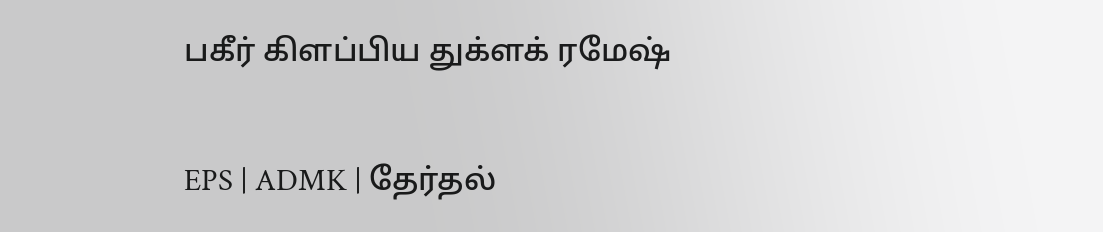பகீர் கிளப்பிய துக்ளக் ரமேஷ்

EPS | ADMK | தேர்தல்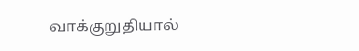வாக்குறுதியால்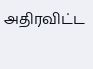அதிரவிட்ட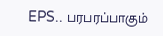EPS.. பரபரப்பாகும்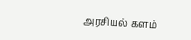அரசியல் களம்